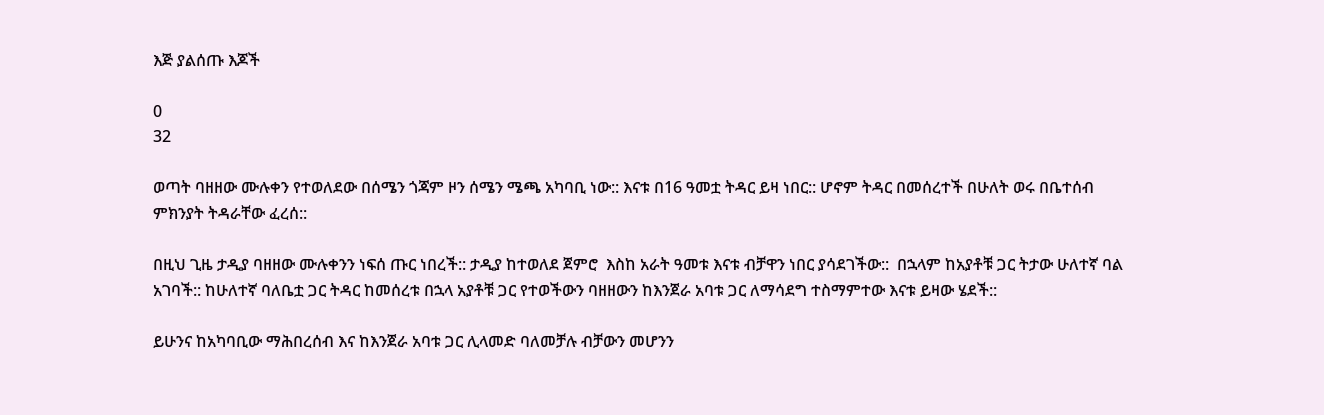እጅ ያልሰጡ እጆች

0
32

ወጣት ባዘዘው ሙሉቀን የተወለደው በሰሜን ጎጃም ዞን ሰሜን ሜጫ አካባቢ ነው:: እናቱ በ16 ዓመቷ ትዳር ይዛ ነበር:: ሆኖም ትዳር በመሰረተች በሁለት ወሩ በቤተሰብ ምክንያት ትዳራቸው ፈረሰ::

በዚህ ጊዜ ታዲያ ባዘዘው ሙሉቀንን ነፍሰ ጡር ነበረች:: ታዲያ ከተወለደ ጀምሮ  እስከ አራት ዓመቱ እናቱ ብቻዋን ነበር ያሳደገችው::  በኋላም ከአያቶቹ ጋር ትታው ሁለተኛ ባል አገባች:: ከሁለተኛ ባለቤቷ ጋር ትዳር ከመሰረቱ በኋላ አያቶቹ ጋር የተወችውን ባዘዘውን ከእንጀራ አባቱ ጋር ለማሳደግ ተስማምተው እናቱ ይዛው ሄደች::

ይሁንና ከአካባቢው ማሕበረሰብ እና ከእንጀራ አባቱ ጋር ሊላመድ ባለመቻሉ ብቻውን መሆንን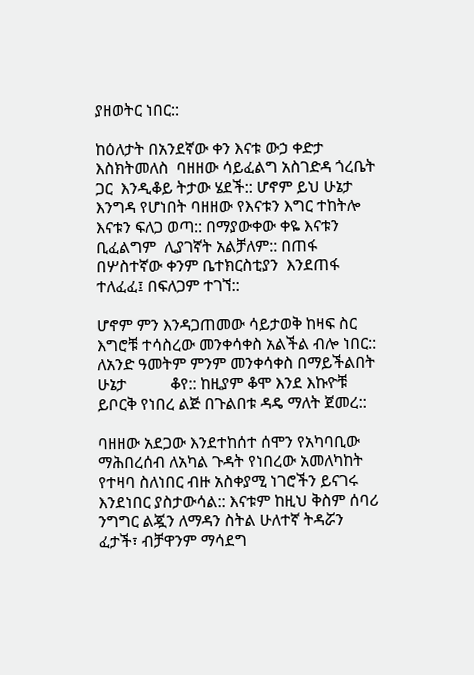ያዘወትር ነበር::

ከዕለታት በአንደኛው ቀን እናቱ ውኃ ቀድታ እስክትመለስ  ባዘዘው ሳይፈልግ አስገድዳ ጎረቤት ጋር  እንዲቆይ ትታው ሄደች:: ሆኖም ይህ ሁኔታ እንግዳ የሆነበት ባዘዘው የእናቱን እግር ተከትሎ እናቱን ፍለጋ ወጣ:: በማያውቀው ቀዬ እናቱን ቢፈልግም  ሊያገኛት አልቻለም:: በጠፋ በሦስተኛው ቀንም ቤተክርስቲያን  እንደጠፋ ተለፈፈ፤ በፍለጋም ተገኘ::

ሆኖም ምን እንዳጋጠመው ሳይታወቅ ከዛፍ ስር እግሮቹ ተሳስረው መንቀሳቀስ አልችል ብሎ ነበር:: ለአንድ ዓመትም ምንም መንቀሳቀስ በማይችልበት ሁኔታ           ቆየ:: ከዚያም ቆሞ እንደ እኩዮቹ ይቦርቅ የነበረ ልጅ በጉልበቱ ዳዴ ማለት ጀመረ::

ባዘዘው አደጋው እንደተከሰተ ሰሞን የአካባቢው ማሕበረሰብ ለአካል ጉዳት የነበረው አመለካከት የተዛባ ስለነበር ብዙ አስቀያሚ ነገሮችን ይናገሩ እንደነበር ያስታውሳል:: እናቱም ከዚህ ቅስም ሰባሪ ንግግር ልጇን ለማዳን ስትል ሁለተኛ ትዳሯን ፈታች፣ ብቻዋንም ማሳደግ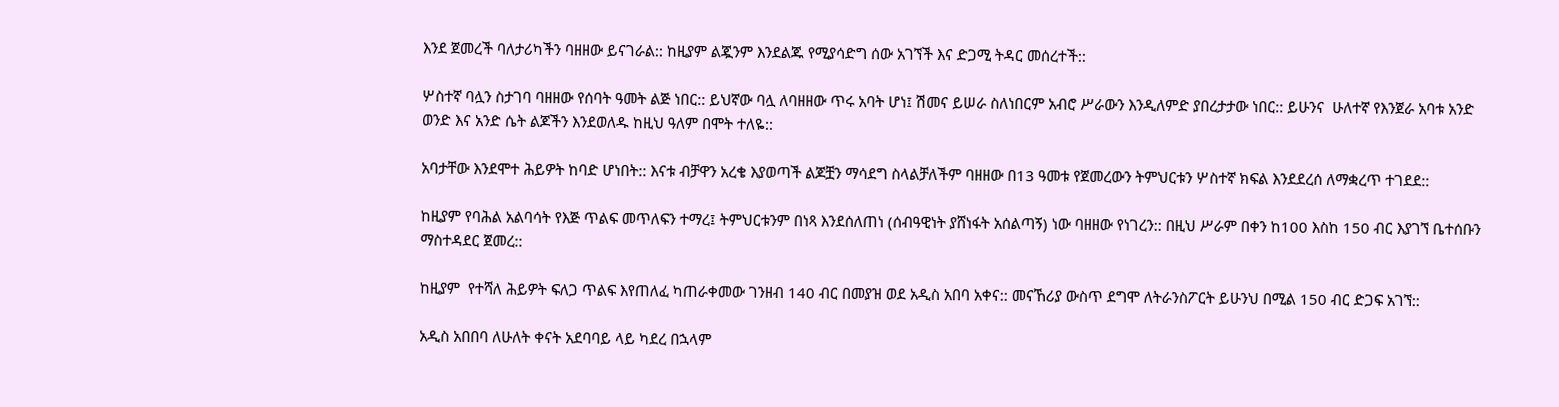እንደ ጀመረች ባለታሪካችን ባዘዘው ይናገራል:: ከዚያም ልጇንም እንደልጁ የሚያሳድግ ሰው አገኘች እና ድጋሚ ትዳር መሰረተች::

ሦስተኛ ባሏን ስታገባ ባዘዘው የሰባት ዓመት ልጅ ነበር:: ይህኛው ባሏ ለባዘዘው ጥሩ አባት ሆነ፤ ሽመና ይሠራ ስለነበርም አብሮ ሥራውን እንዲለምድ ያበረታታው ነበር:: ይሁንና  ሁለተኛ የእንጀራ አባቱ አንድ  ወንድ እና አንድ ሴት ልጆችን እንደወለዱ ከዚህ ዓለም በሞት ተለዬ::

አባታቸው እንደሞተ ሕይዎት ከባድ ሆነበት:: እናቱ ብቻዋን አረቄ እያወጣች ልጆቿን ማሳደግ ስላልቻለችም ባዘዘው በ13 ዓመቱ የጀመረውን ትምህርቱን ሦስተኛ ክፍል እንደደረሰ ለማቋረጥ ተገደደ::

ከዚያም የባሕል አልባሳት የእጅ ጥልፍ መጥለፍን ተማረ፤ ትምህርቱንም በነጻ እንደሰለጠነ (ሰብዓዊነት ያሸነፋት አሰልጣኝ) ነው ባዘዘው የነገረን:: በዚህ ሥራም በቀን ከ100 እስከ 150 ብር እያገኘ ቤተሰቡን ማስተዳደር ጀመረ::

ከዚያም  የተሻለ ሕይዎት ፍለጋ ጥልፍ እየጠለፈ ካጠራቀመው ገንዘብ 140 ብር በመያዝ ወደ አዲስ አበባ አቀና:: መናኸሪያ ውስጥ ደግሞ ለትራንስፖርት ይሁንህ በሚል 150 ብር ድጋፍ አገኘ::

አዲስ አበበባ ለሁለት ቀናት አደባባይ ላይ ካደረ በኋላም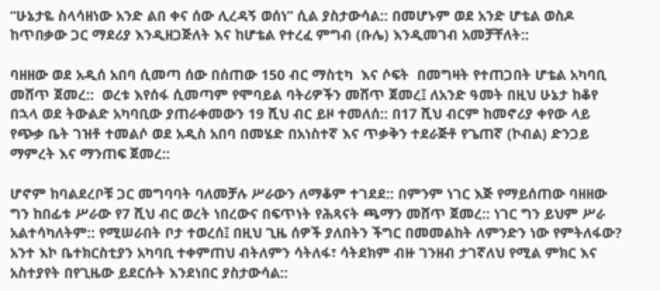“ሁኔታዬ ስላሳዘነው አንድ ልበ ቀና ሰው ሊረዳኝ ወሰነ” ሲል ያስታውሳል:: በመሆኑም ወደ አንድ ሆቴል ወስዶ ከጥበቃው ጋር ማደሪያ እንዲዘጋጅለት እና ከሆቴል የተረፈ ምግብ (ቡሌ) እንዲመገብ አመቻቸለት::

ባዘዘው ወደ አዲሰ አበባ ሲመጣ ሰው በሰጠው 150 ብር ማስቲካ  እና ሶፍት  በመግዛት የተጠጋበት ሆቴል አካባቢ መሸጥ ጀመረ::  ወረቱ እየሰፋ ሲመጣም የሞባይል ባትሪዎችን መሸጥ ጀመረ፤ ለአንድ ዓመት በዚህ ሁኔታ ከቆየ በኋላ ወደ ትውልድ አካባቢው ያጠራቀመውን 19 ሺህ ብር ይዞ ተመለሰ:: በ17 ሺህ ብርም ከመኖሪያ ቀየው ላይ የጭቃ ቤት ገዝቶ ተመልሶ ወደ አዲስ አበባ በመሄድ በአነስተኛ እና ጥቃቅን ተደራጅቶ የጌጠኛ (ኮብል) ድንጋይ ማምረት እና ማንጠፍ ጀመረ::

ሆኖም ከባልደረቦቹ ጋር መግባባት ባለመቻሉ ሥራውን ለማቆም ተገደደ:: በምንም ነገር እጅ የማይሰጠው ባዘዘው ግን ከበፊቱ ሥራው የ7 ሺህ ብር ወረት ነበረውና በፍጥነት የሕጻናት ጫማን መሸጥ ጀመረ:: ነገር ግን ይህም ሥራ አልተሳካለትም:: የሚሠራበት ቦታ ተወረሰ፤ በዚህ ጊዜ ሰዎች ያለበትን ችግር በመመልከት ለምንድን ነው የምትለፋው? አንተ እኮ ቤተክርስቲያን አካባቢ ተቀምጠህ ብትለምን ሳትለፋ፣ ሳትደክም ብዙ ገንዘብ ታገኛለህ የሚል ምክር እና አስተያየት በየጊዜው ይደርሱት እንደነበር ያስታውሳል::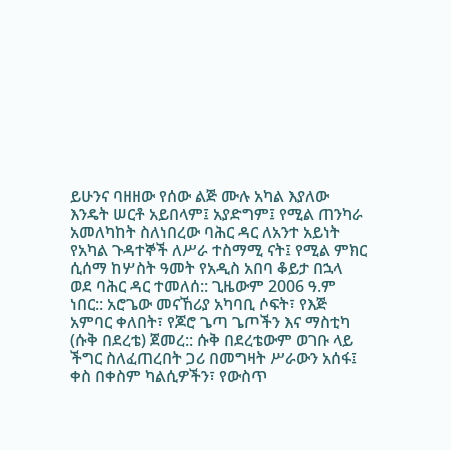ይሁንና ባዘዘው የሰው ልጅ ሙሉ አካል እያለው እንዴት ሠርቶ አይበላም፤ አያድግም፤ የሚል ጠንካራ አመለካከት ስለነበረው ባሕር ዳር ለአንተ አይነት የአካል ጉዳተኞች ለሥራ ተስማሚ ናት፤ የሚል ምክር ሲሰማ ከሦስት ዓመት የአዲስ አበባ ቆይታ በኋላ ወደ ባሕር ዳር ተመለሰ:: ጊዜውም 2006 ዓ.ም ነበር:: አሮጌው መናኸሪያ አካባቢ ሶፍት፣ የእጅ አምባር ቀለበት፣ የጆሮ ጌጣ ጌጦችን እና ማስቲካ (ሱቅ በደረቴ) ጀመረ:: ሱቅ በደረቴውም ወገቡ ላይ ችግር ስለፈጠረበት ጋሪ በመግዛት ሥራውን አሰፋ፤  ቀስ በቀስም ካልሲዎችን፣ የውስጥ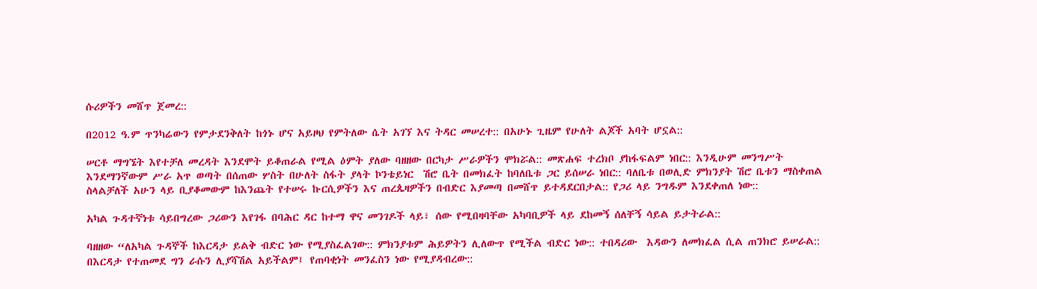ሱሪዎችን መሸጥ ጀመረ::

በ2012 ዓ.ም ጥንካሬውን የምታደንቅለት ከጎኑ ሆና አይዞህ የምትለው ሴት አገኘ እና ትዳር መሠረተ:: በአሁኑ ጊዜም የሁለት ልጆች አባት ሆኗል::

ሠርቶ ማግኜት እየተቻለ መረዳት እንደሞት ይቆጠራል የሚል ዕምት ያለው ባዘዘው በርካታ ሥራዎችን ሞክሯል:: መጽሐፍ ተረክቦ ያከፋፍልም ነበር:: እንዲሁም መንግሥት እንደማንኛውም ሥራ አጥ ወጣት በሰጠው ሦስት በሁለት ስፋት ያላት ኮንቴይነር  ሽሮ ቤት በመክፈት ከባለቤቱ ጋር ይሰሠራ ነበር:: ባለቤቱ በወሊድ ምክንያት ሽሮ ቤቱን ማስቀጠል ስላልቻለች አሁን ላይ ቢያቆመውም ከእንጨት የተሠሩ ኩርሲዎችን እና ጠረጴዛዎችን በብድር እያመጣ በመሸጥ ይተዳደርበታል:: የጋሪ ላይ ንግዱም እንደቀጠለ ነው::

አካል ጉዳተኛነቱ ሳይበግረው ጋሪውን እየገፋ በባሕር ዳር ከተማ ዋና መንገዶች ላይ፣ ሰው የሚበዛባቸው አካባቢዎች ላይ ደከመኝ ሰለቸኝ ሳይል ይታትራል::

ባዘዘው “ለአካል ጉዳኞች ከእርዳታ ይልቅ ብድር ነው የሚያስፈልገው:: ምክንያቱም ሕይዎትን ሊለውጥ የሚችል ብድር ነው:: ተበዳሪው  እዳውን ለመክፈል ሲል ጠንክሮ ይሠራል:: በእርዳታ የተጠመደ ግን ራሱን ሊያሻሽል አይችልም፤ የጠባቂነት መንፈስን ነው የሚያዳብረው::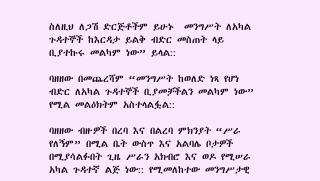ስለዚህ ለጋሽ ድርጅቶችም ይሁኑ  መንግሥት ለአካል ጉዳተኞች ከእርዳታ ይልቅ ብድር መስጠት ላይ ቢያተኩሩ መልካም ነው” ይላል::

ባዘዘው በመጨረሻም “መንግሥት ከወለድ ነጻ የሆነ ብድር ለአካል ጉዳተኞች ቢያመቻችልን መልካም ነው” የሚል መልዕክትም አስተላልፏል::

ባዘዘው ብዙዎች በረባ እና በልረባ ምክንያት “ሥራ የለኝም” በሚል ቤት ውስጥ እና አልባሌ ቦታዎች በሚያሳልፉበት ጊዜ ሥራን አክብሮ እና ወዶ የሚሠራ አካል ጉዳተኛ ልጅ ነው:: የሚመለከተው መንግሥታዊ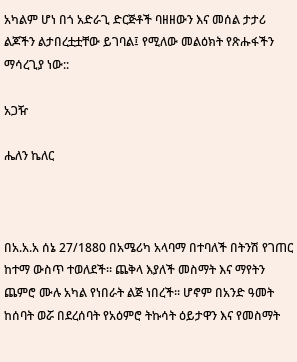አካልም ሆነ በጎ አድራጊ ድርጅቶች ባዘዘውን እና መሰል ታታሪ ልጆችን ልታበረቷቷቸው ይገባል፤ የሚለው መልዕክት የጽሑፋችን ማሳረጊያ ነው::

አጋዥ

ሔለን ኬለር



በአ.አ.አ ሰኔ 27/1880 በአሜሪካ አላባማ በተባለች በትንሽ የገጠር ከተማ ውስጥ ተወለደች፡፡ ጨቅላ እያለች መስማት እና ማየትን ጨምሮ ሙሉ አካል የነበራት ልጅ ነበረች፡፡ ሆኖም በአንድ ዓመት ከሰባት ወሯ በደረሰባት የአዕምሮ ትኩሳት ዕይታዋን እና የመስማት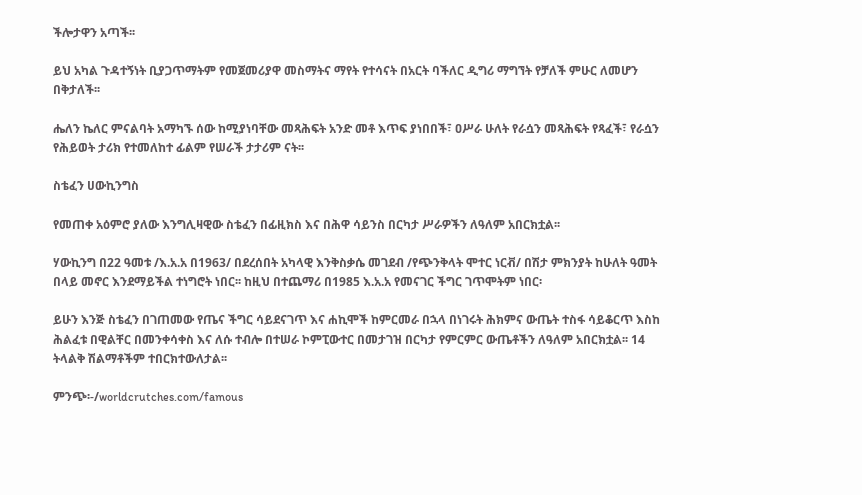ችሎታዋን አጣች፡፡

ይህ አካል ጉዳተኝነት ቢያጋጥማትም የመጀመሪያዋ መስማትና ማየት የተሳናት በአርት ባችለር ዲግሪ ማግኘት የቻለች ምሁር ለመሆን በቅታለች፡፡

ሔለን ኬለር ምናልባት አማካኙ ሰው ከሚያነባቸው መጻሕፍት አንድ መቶ እጥፍ ያነበበች፣ ዐሥራ ሁለት የራሷን መጻሕፍት የጻፈች፣ የራሷን የሕይወት ታሪክ የተመለከተ ፊልም የሠራች ታታሪም ናት፡፡

ስቴፈን ሀውኪንግስ

የመጠቀ አዕምሮ ያለው እንግሊዛዊው ስቴፈን በፊዚክስ እና በሕዋ ሳይንስ በርካታ ሥራዎችን ለዓለም አበርክቷል፡፡

ሃውኪንግ በ22 ዓመቱ /እ.አ.አ በ1963/ በደረሰበት አካላዊ እንቅስቃሴ መገደብ /የጭንቅላት ሞተር ነርቭ/ በሽታ ምክንያት ከሁለት ዓመት በላይ መኖር እንደማይችል ተነግሮት ነበር፡፡ ከዚህ በተጨማሪ በ1985 እ.አ.አ የመናገር ችግር ገጥሞትም ነበር፡

ይሁን እንጅ ስቴፈን በገጠመው የጤና ችግር ሳይደናገጥ እና ሐኪሞች ከምርመራ በኋላ በነገሩት ሕክምና ውጤት ተስፋ ሳይቆርጥ እስከ ሕልፈቱ በዊልቸር በመንቀሳቀስ እና ለሱ ተብሎ በተሠራ ኮምፒውተር በመታገዝ በርካታ የምርምር ውጤቶችን ለዓለም አበርክቷል፡፡ 14 ትላልቅ ሽልማቶችም ተበርክተውለታል፡፡

ምንጭ፡-/worldcrutches.com/famous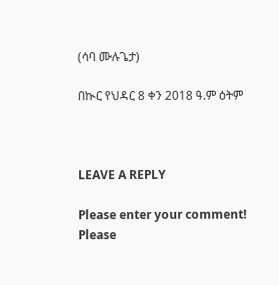(ሳባ ሙሉጌታ)

በኲር የህዳር 8 ቀን 2018 ዓ.ም ዕትም



LEAVE A REPLY

Please enter your comment!
Please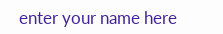enter your name here